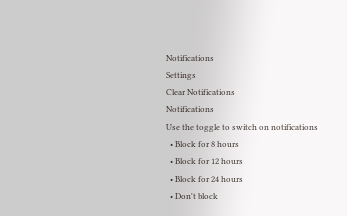Notifications
Settings
Clear Notifications
Notifications
Use the toggle to switch on notifications
  • Block for 8 hours
  • Block for 12 hours
  • Block for 24 hours
  • Don't block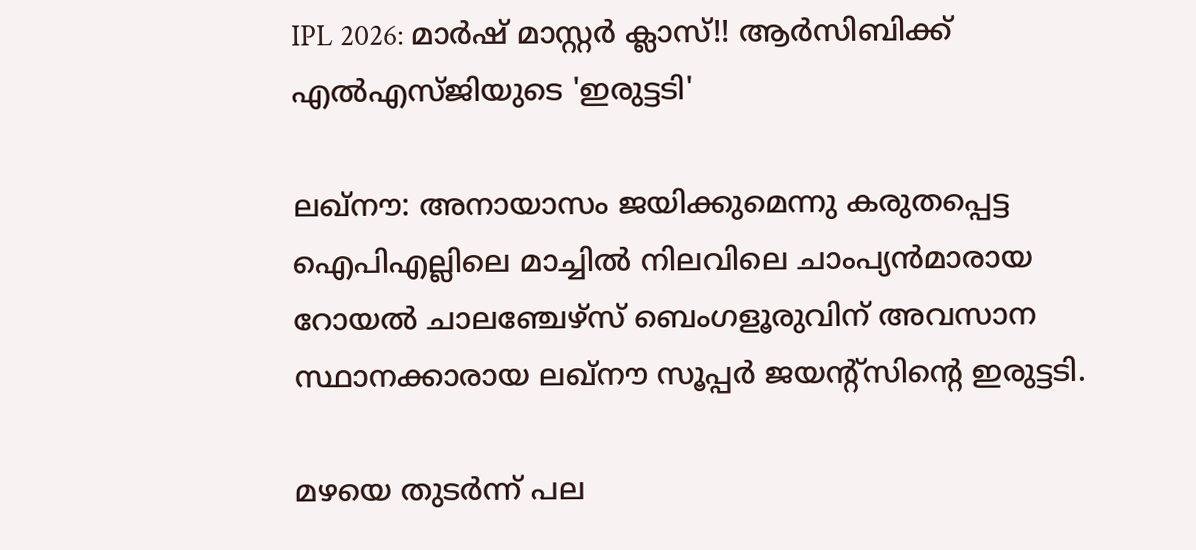IPL 2026: മാര്‍ഷ് മാസ്റ്റര്‍ ക്ലാസ്!! ആര്‍സിബിക്ക് എല്‍എസ്ജിയുടെ 'ഇരുട്ടടി'

ലഖ്‌നൗ: അനായാസം ജയിക്കുമെന്നു കരുതപ്പെട്ട ഐപിഎല്ലിലെ മാച്ചില്‍ നിലവിലെ ചാംപ്യന്‍മാരായ റോയല്‍ ചാലഞ്ചേഴ്‌സ് ബെംഗളൂരുവിന് അവസാന സ്ഥാനക്കാരായ ലഖ്‌നൗ സൂപ്പര്‍ ജയന്റ്‌സിന്റെ ഇരുട്ടടി.

മഴയെ തുടര്‍ന്ന് പല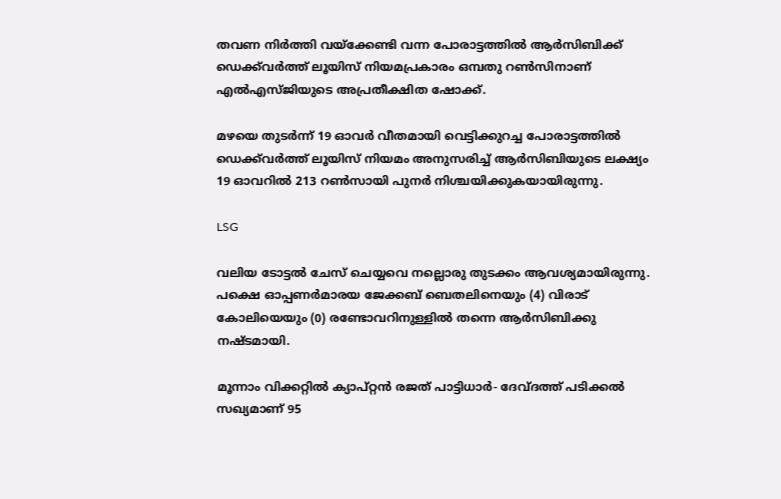തവണ നിര്‍ത്തി വയ്‌ക്കേണ്ടി വന്ന പോരാട്ടത്തില്‍ ആര്‍സിബിക്ക് ഡെക്ക്‌വര്‍ത്ത് ലൂയിസ് നിയമപ്രകാരം ഒമ്പതു റണ്‍സിനാണ് എല്‍എസ്ജിയുടെ അപ്രതീക്ഷിത ഷോക്ക്.

മഴയെ തുടര്‍ന്ന് 19 ഓവര്‍ വീതമായി വെട്ടിക്കുറച്ച പോരാട്ടത്തില്‍ ഡെക്ക്‌വര്‍ത്ത് ലൂയിസ് നിയമം അനുസരിച്ച് ആര്‍സിബിയുടെ ലക്ഷ്യം 19 ഓവറില്‍ 213 റണ്‍സായി പുനര്‍ നിശ്ചയിക്കുകയായിരുന്നു.

LSG

വലിയ ടോട്ടല്‍ ചേസ് ചെയ്യവെ നല്ലൊരു തുടക്കം ആവശ്യമായിരുന്നു. പക്ഷെ ഓപ്പണര്‍മാരയ ജേക്കബ് ബെതലിനെയും (4) വിരാട് കോലിയെയും (0) രണ്ടോവറിനുള്ളില്‍ തന്നെ ആര്‍സിബിക്കു നഷ്ടമായി.

മൂന്നാം വിക്കറ്റില്‍ ക്യാപ്റ്റന്‍ രജത് പാട്ടിധാര്‍- ദേവ്ദത്ത് പടിക്കല്‍ സഖ്യമാണ് 95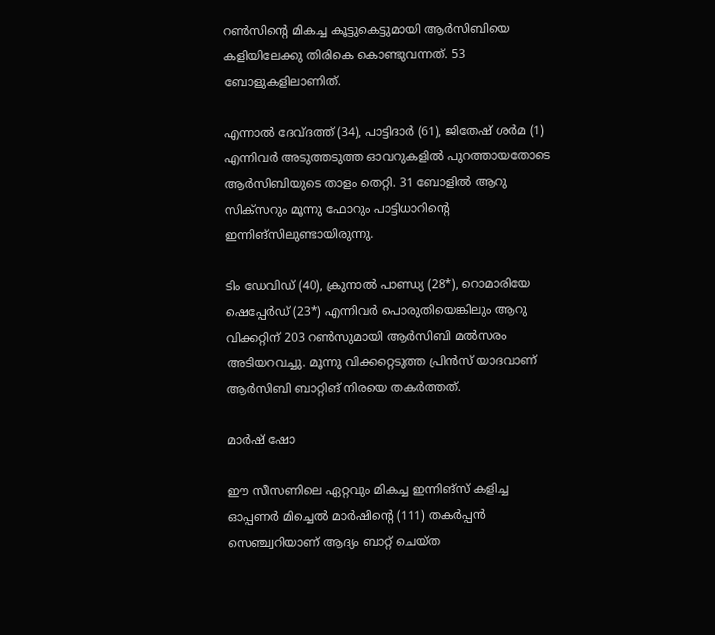റണ്‍സിന്റെ മികച്ച കൂട്ടുകെട്ടുമായി ആര്‍സിബിയെ കളിയിലേക്കു തിരികെ കൊണ്ടുവന്നത്. 53 ബോളുകളിലാണിത്.

എന്നാല്‍ ദേവ്ദത്ത് (34), പാട്ടിദാര്‍ (61), ജിതേഷ് ശര്‍മ (1) എന്നിവര്‍ അടുത്തടുത്ത ഓവറുകളില്‍ പുറത്തായതോടെ ആര്‍സിബിയുടെ താളം തെറ്റി. 31 ബോളില്‍ ആറു സിക്‌സറും മൂന്നു ഫോറും പാട്ടിധാറിന്റെ ഇന്നിങ്‌സിലുണ്ടായിരുന്നു.

ടിം ഡേവിഡ് (40), ക്രുനാല്‍ പാണ്ഡ്യ (28*), റൊമാരിയേ ഷെപ്പേര്‍ഡ് (23*) എന്നിവര്‍ പൊരുതിയെങ്കിലും ആറു വിക്കറ്റിന് 203 റണ്‍സുമായി ആര്‍സിബി മല്‍സരം അടിയറവച്ചു. മൂന്നു വിക്കറ്റെടുത്ത പ്രിന്‍സ് യാദവാണ് ആര്‍സിബി ബാറ്റിങ് നിരയെ തകര്‍ത്തത്.

മാര്‍ഷ് ഷോ

ഈ സീസണിലെ ഏറ്റവും മികച്ച ഇന്നിങ്‌സ് കളിച്ച ഓപ്പണര്‍ മിച്ചെല്‍ മാര്‍ഷിന്റെ (111) തകര്‍പ്പന്‍ സെഞ്ച്വറിയാണ് ആദ്യം ബാറ്റ് ചെയ്ത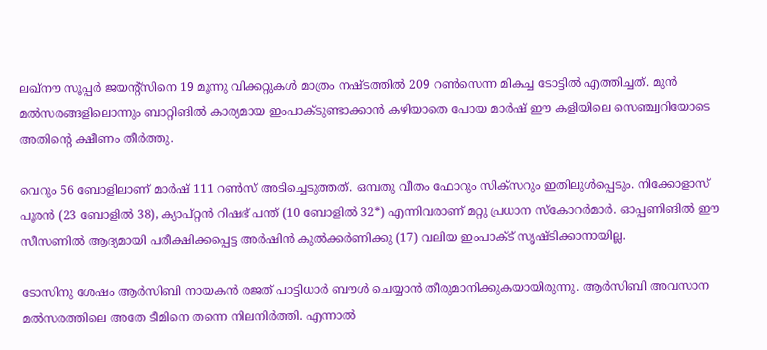ലഖ്‌നൗ സൂപ്പര്‍ ജയന്റ്‌സിനെ 19 മൂന്നു വിക്കറ്റുകള്‍ മാത്രം നഷ്ടത്തില്‍ 209 റണ്‍സെന്ന മികച്ച ടോട്ടില്‍ എത്തിച്ചത്. മുന്‍ മല്‍സരങ്ങളിലൊന്നും ബാറ്റിങില്‍ കാര്യമായ ഇംപാക്ടുണ്ടാക്കാന്‍ കഴിയാതെ പോയ മാര്‍ഷ് ഈ കളിയിലെ സെഞ്ച്വറിയോടെ അതിന്റെ ക്ഷീണം തീര്‍ത്തു.

വെറും 56 ബോളിലാണ് മാര്‍ഷ് 111 റണ്‍സ് അടിച്ചെടുത്തത്. ഒമ്പതു വീതം ഫോറും സിക്‌സറും ഇതിലുള്‍പ്പെടും. നിക്കോളാസ് പൂരന്‍ (23 ബോളില്‍ 38), ക്യാപ്റ്റന്‍ റിഷഭ് പന്ത് (10 ബോളില്‍ 32*) എന്നിവരാണ് മറ്റു പ്രധാന സ്‌കോറര്‍മാര്‍. ഓപ്പണിങില്‍ ഈ സീസണില്‍ ആദ്യമായി പരീക്ഷിക്കപ്പെട്ട അര്‍ഷിന്‍ കുല്‍ക്കര്‍ണിക്കു (17) വലിയ ഇംപാക്ട് സൃഷ്ടിക്കാനായില്ല.

ടോസിനു ശേഷം ആര്‍സിബി നായകന്‍ രജത് പാട്ടിധാര്‍ ബൗള്‍ ചെയ്യാന്‍ തീരുമാനിക്കുകയായിരുന്നു. ആര്‍സിബി അവസാന മല്‍സരത്തിലെ അതേ ടീമിനെ തന്നെ നിലനിര്‍ത്തി. എന്നാല്‍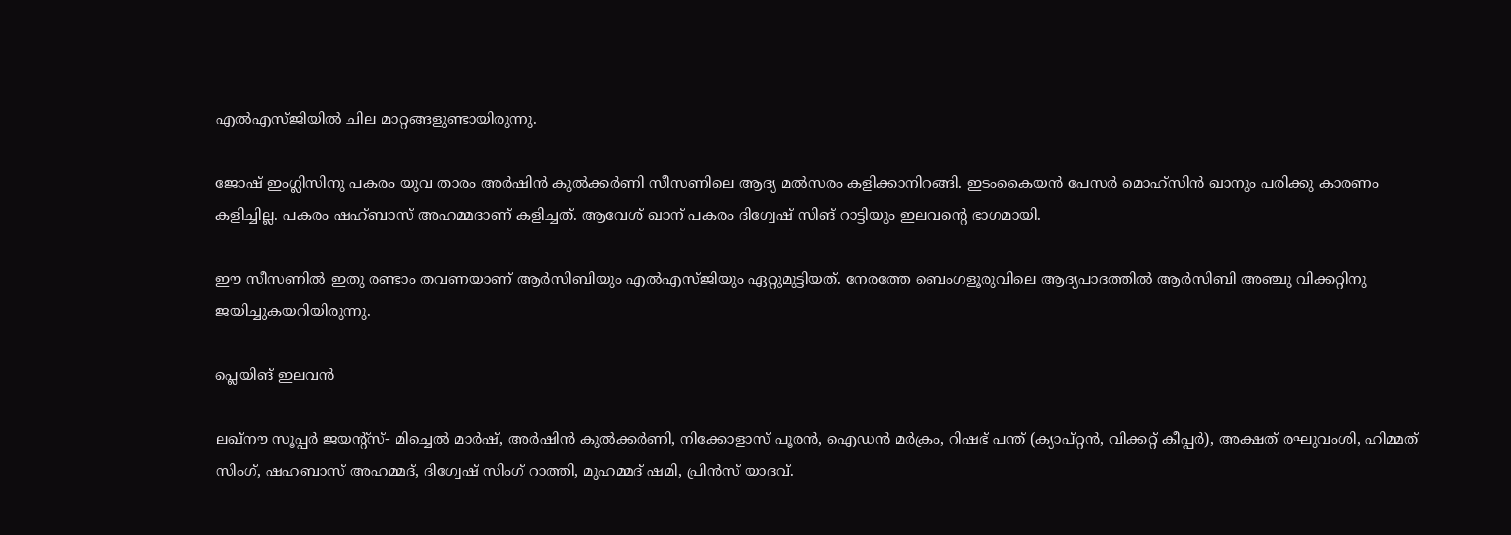എല്‍എസ്ജിയില്‍ ചില മാറ്റങ്ങളുണ്ടായിരുന്നു.

ജോഷ് ഇംഗ്ലിസിനു പകരം യുവ താരം അര്‍ഷിന്‍ കുല്‍ക്കര്‍ണി സീസണിലെ ആദ്യ മല്‍സരം കളിക്കാനിറങ്ങി. ഇടംകൈയന്‍ പേസര്‍ മൊഹ്‌സിന്‍ ഖാനും പരിക്കു കാരണം കളിച്ചില്ല. പകരം ഷഹ്ബാസ് അഹമ്മദാണ് കളിച്ചത്. ആവേശ് ഖാന് പകരം ദിഗ്വേഷ് സിങ് റാട്ടിയും ഇലവന്റെ ഭാഗമായി.

ഈ സീസണില്‍ ഇതു രണ്ടാം തവണയാണ് ആര്‍സിബിയും എല്‍എസ്ജിയും ഏറ്റുമുട്ടിയത്. നേരത്തേ ബെംഗളൂരുവിലെ ആദ്യപാദത്തില്‍ ആര്‍സിബി അഞ്ചു വിക്കറ്റിനു ജയിച്ചുകയറിയിരുന്നു.

പ്ലെയിങ് ഇലവന്‍

ലഖ്‌നൗ സൂപ്പര്‍ ജയന്റ്‌സ്- മിച്ചെല്‍ മാര്‍ഷ്, അര്‍ഷിന്‍ കുല്‍ക്കര്‍ണി, നിക്കോളാസ് പൂരന്‍, ഐഡന്‍ മര്‍ക്രം, റിഷഭ് പന്ത് (ക്യാപ്റ്റന്‍, വിക്കറ്റ് കീപ്പര്‍), അക്ഷത് രഘുവംശി, ഹിമ്മത് സിംഗ്, ഷഹബാസ് അഹമ്മദ്, ദിഗ്വേഷ് സിംഗ് റാത്തി, മുഹമ്മദ് ഷമി, പ്രിന്‍സ് യാദവ്.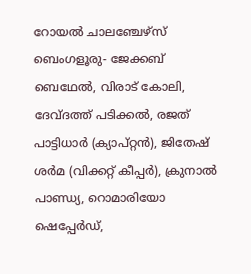റോയല്‍ ചാലഞ്ചേഴ്‌സ് ബെംഗളൂരു- ജേക്കബ് ബെഥേല്‍, വിരാട് കോലി, ദേവ്ദത്ത് പടിക്കല്‍, രജത് പാട്ടിധാര്‍ (ക്യാപ്റ്റന്‍), ജിതേഷ് ശര്‍മ (വിക്കറ്റ് കീപ്പര്‍), ക്രുനാല്‍ പാണ്ഡ്യ, റൊമാരിയോ ഷെപ്പേര്‍ഡ്,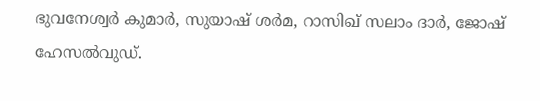ഭുവനേശ്വര്‍ കുമാര്‍, സുയാഷ് ശര്‍മ, റാസിഖ് സലാം ദാര്‍, ജോഷ് ഹേസല്‍വുഡ്.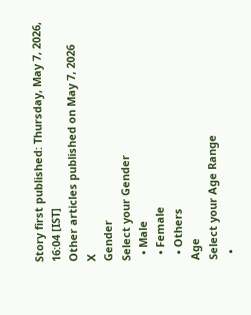Story first published: Thursday, May 7, 2026, 16:04 [IST]
Other articles published on May 7, 2026
X
Gender
Select your Gender
  • Male
  • Female
  • Others
Age
Select your Age Range
  •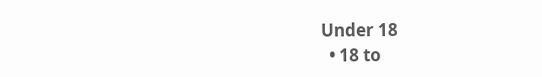Under 18
  • 18 to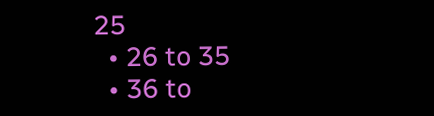25
  • 26 to 35
  • 36 to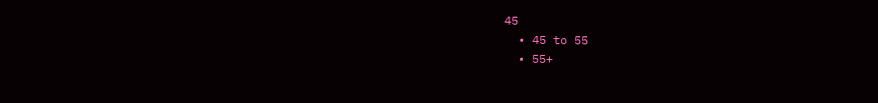45
  • 45 to 55
  • 55+